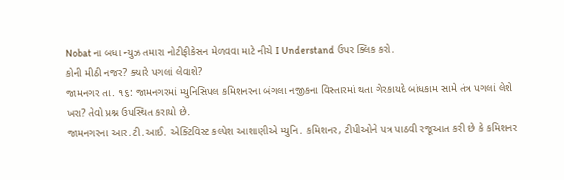Nobat ના બધા ન્યુઝ તમારા નોટીફીકેસન મેળવવા માટે નીચે I Understand ઉપર ક્લિક કરો.
કોની મીઠી નજર? ક્યારે પગલાં લેવાશે?
જામનગર તા. ૧૬: જામનગરમાં મ્યુનિસિપલ કમિશનરના બંગલા નજીકના વિસ્તારમાં થતા ગેરકાયદે બાંધકામ સામે તંત્ર પગલાં લેશે ખરા? તેવો પ્રશ્ન ઉપસ્થિત કરાયો છે.
જામનગરના આર.ટી.આઈ. એક્ટિવિસ્ટ કલ્પેશ આશાણીએ મ્યુનિ. કમિશનર, ટીપીઓને પત્ર પાઠવી રજૂઆત કરી છે કે કમિશનર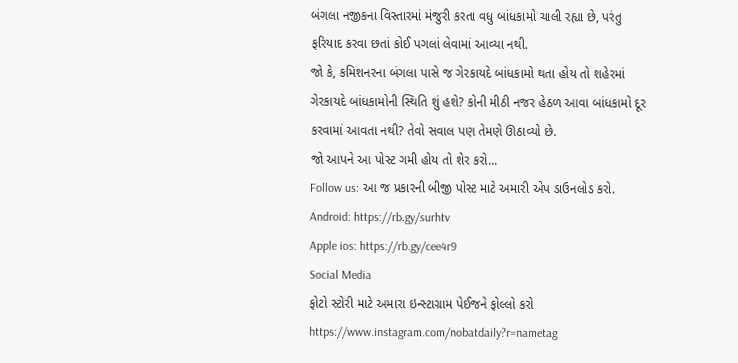બંગલા નજીકના વિસ્તારમાં મંજુરી કરતા વધુ બાંધકામો ચાલી રહ્યા છે, પરંતુ ફરિયાદ કરવા છતાં કોઈ પગલાં લેવામાં આવ્યા નથી.
જો કે, કમિશનરના બંગલા પાસે જ ગેરકાયદે બાંધકામો થતા હોય તો શહેરમાં ગેરકાયદે બાંધકામોની સ્થિતિ શું હશે? કોની મીઠી નજર હેઠળ આવા બાંધકામો દૂર કરવામાં આવતા નથી? તેવો સવાલ પણ તેમણે ઊઠાવ્યો છે.
જો આપને આ પોસ્ટ ગમી હોય તો શેર કરો...
Follow us: આ જ પ્રકારની બીજી પોસ્ટ માટે અમારી એપ ડાઉનલોડ કરો.
Android: https://rb.gy/surhtv
Apple ios: https://rb.gy/cee4r9
Social Media
ફોટો સ્ટોરી માટે અમારા ઇન્સ્ટાગ્રામ પેઈજને ફોલ્લો કરો
https://www.instagram.com/nobatdaily?r=nametag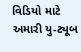વિડિયો માટે અમારી યુ-ટ્યૂબ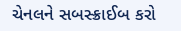ચેનલને સબસ્ક્રાઈબ કરો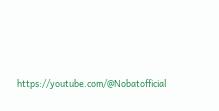https://youtube.com/@Nobatofficial